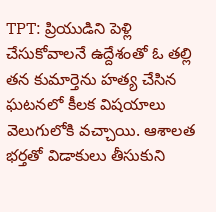TPT: ప్రియుడిని పెళ్లి చేసుకోవాలనే ఉద్దేశంతో ఓ తల్లి తన కుమార్తెను హత్య చేసిన ఘటనలో కీలక విషయాలు వెలుగులోకి వచ్చాయి. ఆశాలత భర్తతో విడాకులు తీసుకుని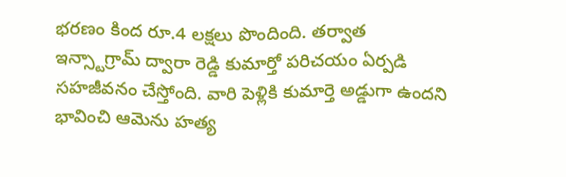భరణం కింద రూ.4 లక్షలు పొందింది. తర్వాత ఇన్స్టాగ్రామ్ ద్వారా రెడ్డి కుమార్తో పరిచయం ఏర్పడి సహజీవనం చేస్తోంది. వారి పెళ్లికి కుమార్తె అడ్డుగా ఉందని భావించి ఆమెను హత్య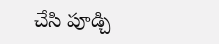చేసి పూడ్చి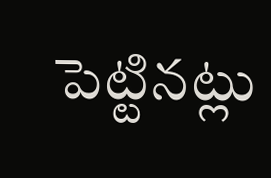పెట్టినట్లు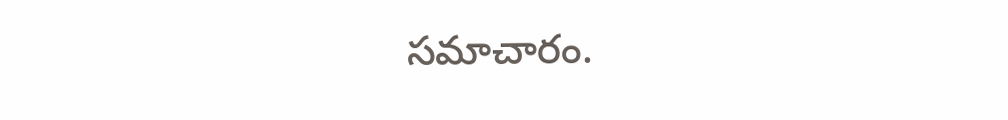సమాచారం.